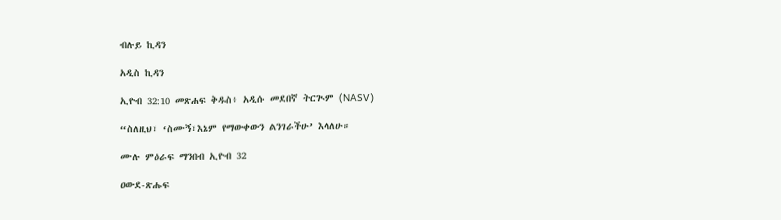ብሉይ ኪዳን

አዲስ ኪዳን

ኢዮብ 32:10 መጽሐፍ ቅዱስ፥ አዲሱ መደበኛ ትርጒም (NASV)

“ስለዚህ፣ ‘ስሙኝ፣እኔም የማውቀውን ልንገራችሁ’ እላለሁ።

ሙሉ ምዕራፍ ማንበብ ኢዮብ 32

ዐውደ-ጽሑፍ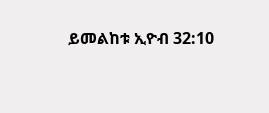ይመልከቱ ኢዮብ 32:10